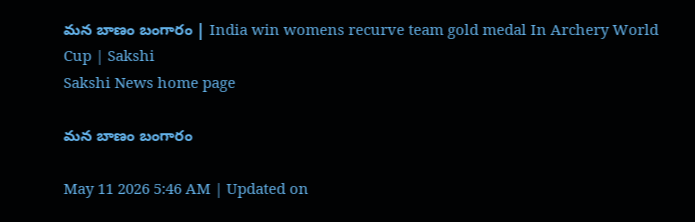మన బాణం బంగారం | India win womens recurve team gold medal In Archery World Cup | Sakshi
Sakshi News home page

మన బాణం బంగారం

May 11 2026 5:46 AM | Updated on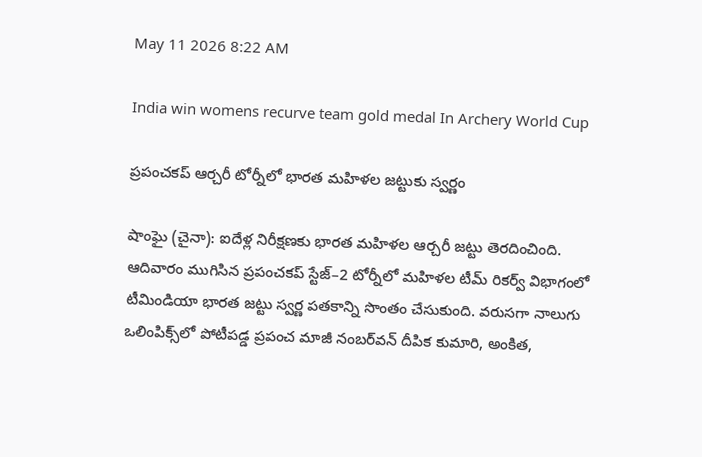May 11 2026 8:22 AM

India win womens recurve team gold medal In Archery World Cup

ప్రపంచకప్‌ ఆర్చరీ టోర్నీలో భారత మహిళల జట్టుకు స్వర్ణం

షాంఘై (చైనా): ఐదేళ్ల నిరీక్షణకు భారత మహిళల ఆర్చరీ జట్టు తెరదించింది. ఆదివారం ముగిసిన ప్రపంచకప్‌ స్టేజ్‌–2 టోర్నీలో మహిళల టీమ్‌ రికర్వ్‌ విభాగంలో టీమిండియా భారత జట్టు స్వర్ణ పతకాన్ని సొంతం చేసుకుంది. వరుసగా నాలుగు ఒలింపిక్స్‌లో పోటీపడ్డ ప్రపంచ మాజీ నంబర్‌వన్‌ దీపిక కుమారి, అంకిత,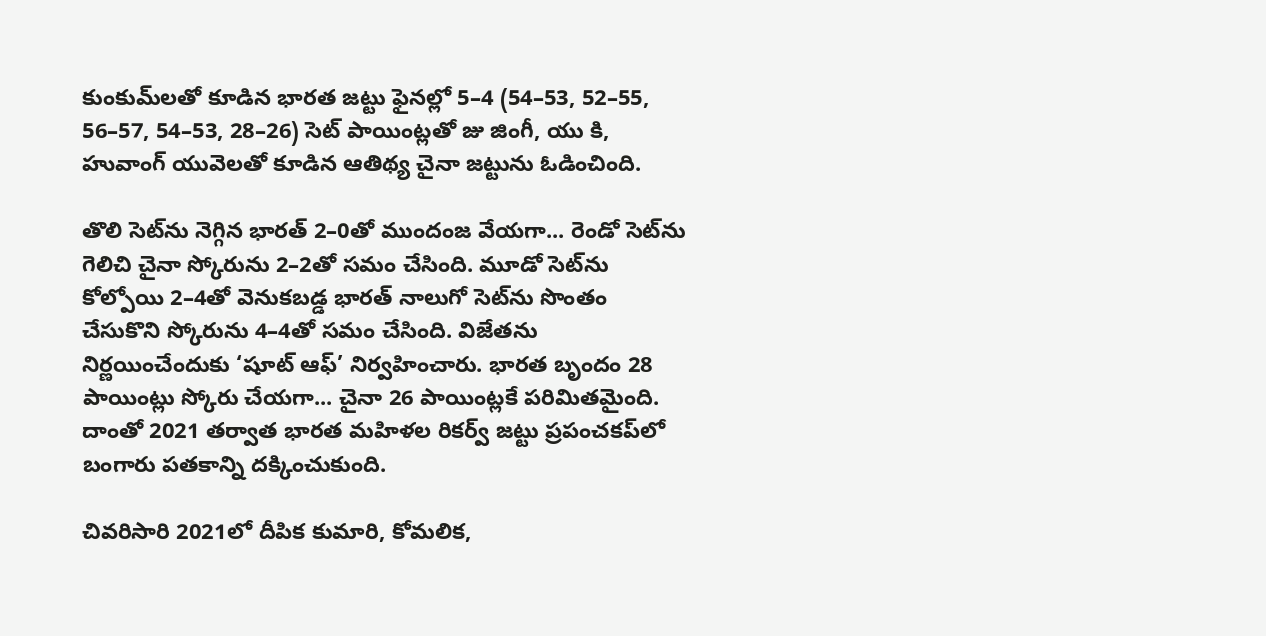కుంకుమ్‌లతో కూడిన భారత జట్టు ఫైనల్లో 5–4 (54–53, 52–55, 56–57, 54–53, 28–26) సెట్‌ పాయింట్లతో జు జింగీ, యు కి, హువాంగ్‌ యువెలతో కూడిన ఆతిథ్య చైనా జట్టును ఓడించింది.

తొలి సెట్‌ను నెగ్గిన భారత్‌ 2–0తో ముందంజ వేయగా... రెండో సెట్‌ను గెలిచి చైనా స్కోరును 2–2తో సమం చేసింది. మూడో సెట్‌ను కోల్పోయి 2–4తో వెనుకబడ్డ భారత్‌ నాలుగో సెట్‌ను సొంతం చేసుకొని స్కోరును 4–4తో సమం చేసింది. విజేతను నిర్ణయించేందుకు ‘షూట్‌ ఆఫ్‌’ నిర్వహించారు. భారత బృందం 28 పాయింట్లు స్కోరు చేయగా... చైనా 26 పాయింట్లకే పరిమితమైంది. దాంతో 2021 తర్వాత భారత మహిళల రికర్వ్‌ జట్టు ప్రపంచకప్‌లో బంగారు పతకాన్ని దక్కించుకుంది.

చివరిసారి 2021లో దీపిక కుమారి, కోమలిక,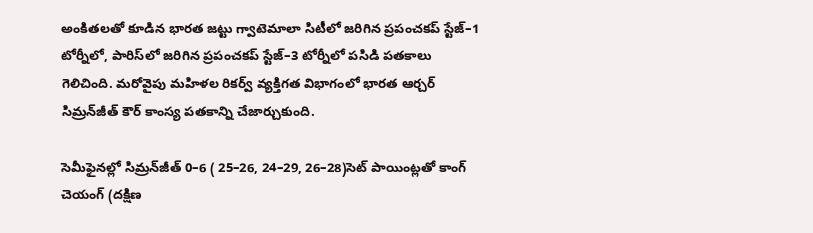అంకితలతో కూడిన భారత జట్టు గ్వాటెమాలా సిటీలో జరిగిన ప్రపంచకప్‌ స్టేజ్‌–1 టోర్నీలో, పారిస్‌లో జరిగిన ప్రపంచకప్‌ స్టేజ్‌–3 టోర్నీలో పసిడి పతకాలు గెలిచింది. మరోవైపు మహిళల రికర్వ్‌ వ్యక్తిగత విభాగంలో భారత ఆర్చర్‌ సిమ్రన్‌జీత్‌ కౌర్‌ కాంస్య పతకాన్ని చేజార్చుకుంది.

సెమీఫైనల్లో సిమ్రన్‌జీత్‌ 0–6 ( 25–26, 24–29, 26–28)సెట్‌ పాయింట్లతో కాంగ్‌ చెయంగ్‌ (దక్షిణ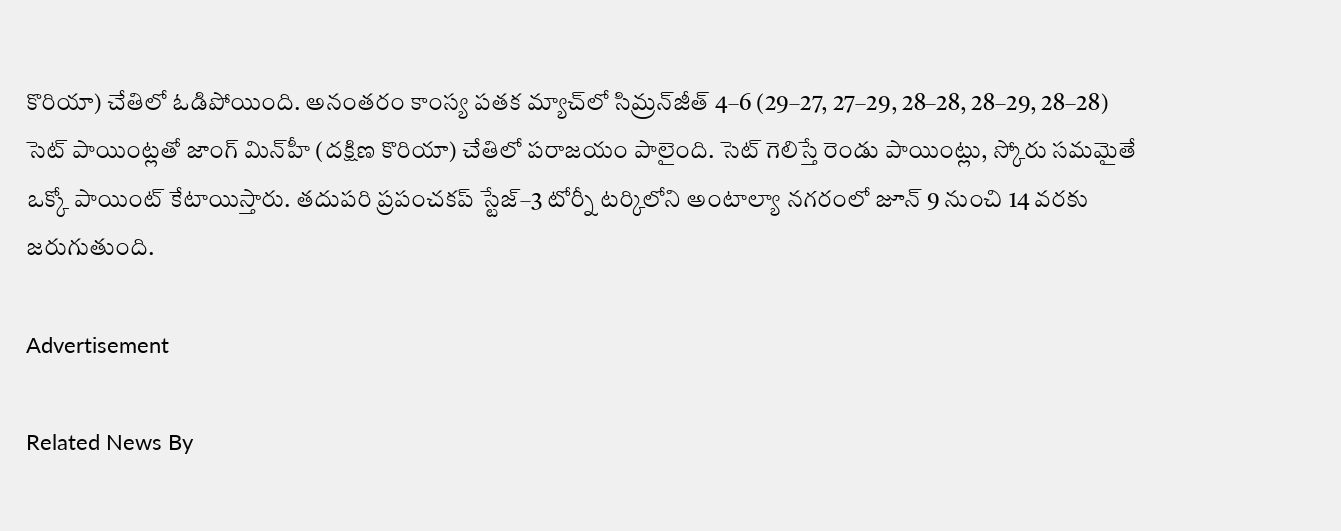కొరియా) చేతిలో ఓడిపోయింది. అనంతరం కాంస్య పతక మ్యాచ్‌లో సిమ్రన్‌జీత్‌ 4–6 (29–27, 27–29, 28–28, 28–29, 28–28) సెట్‌ పాయింట్లతో జాంగ్‌ మిన్‌హీ (దక్షిణ కొరియా) చేతిలో పరాజయం పాలైంది. సెట్‌ గెలిస్తే రెండు పాయింట్లు, స్కోరు సమమైతే ఒక్కో పాయింట్‌ కేటాయిస్తారు. తదుపరి ప్రపంచకప్‌ స్టేజ్‌–3 టోర్నీ టర్కిలోని అంటాల్యా నగరంలో జూన్‌ 9 నుంచి 14 వరకు జరుగుతుంది.

Advertisement

Related News By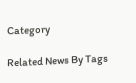Category

Related News By Tags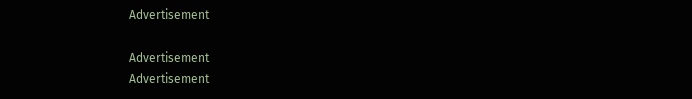Advertisement

Advertisement
Advertisement